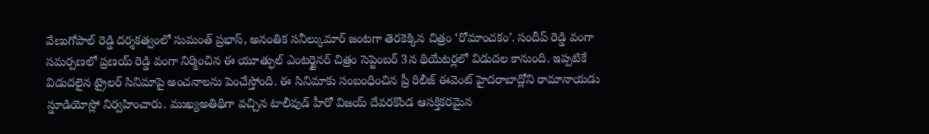వేణుగోపాల్ రెడ్డి దర్శకత్వంలో సుమంత్ ప్రభాస్, అనంతిక సనీల్కుమార్ జంటగా తెరకెక్కిన చిత్రం ‘రోమాంచకం’. సందీప్ రెడ్డి వంగా సమర్పణలో ప్రణయ్ రెడ్డి వంగా నిర్మించిన ఈ యూత్ఫుల్ ఎంటర్టైనర్ చిత్రం సెప్టెంబర్ 3న థియేటర్లలో విడుదల కానుంది. ఇప్పటికే విడుదలైన ట్రైలర్ సినిమాపై అంచనాలను పెంచేస్తోంది. ఈ సినిమాకు సంబంధించిన ప్రీ రిలీజ్ ఈవెంట్ హైదరాబాద్లోని రామానాయడు స్డూడియోస్లో నిర్వహించారు. ముఖ్యఅతిథిగా వచ్చిన టాలీవుడ్ హీరో విజయ్ దేవరకొండ ఆసక్తికరమైన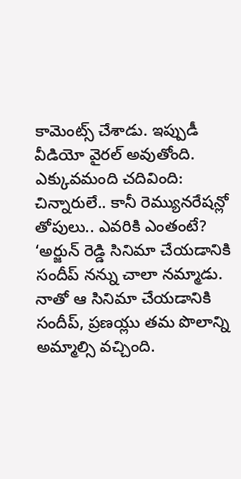కామెంట్స్ చేశాడు. ఇప్పుడీ వీడియో వైరల్ అవుతోంది.
ఎక్కువమంది చదివింది: చిన్నారులే.. కానీ రెమ్యునరేషన్లో తోపులు.. ఎవరికి ఎంతంటే?
‘అర్జున్ రెడ్డి సినిమా చేయడానికి సందీప్ నన్ను చాలా నమ్మాడు. నాతో ఆ సినిమా చేయడానికి సందీప్, ప్రణయ్లు తమ పొలాన్ని అమ్మాల్సి వచ్చింది.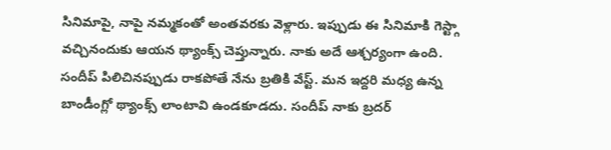సినిమాపై, నాపై నమ్మకంతో అంతవరకు వెళ్లారు. ఇప్పుడు ఈ సినిమాకి గెస్ట్గా వచ్చినందుకు ఆయన థ్యాంక్స్ చెప్తున్నారు. నాకు అదే ఆశ్చర్యంగా ఉంది. సందీప్ పిలిచినప్పుడు రాకపోతే నేను బ్రతికి వేస్ట్. మన ఇద్దరి మధ్య ఉన్న బాండీంగ్లో థ్యాంక్స్ లాంటావి ఉండకూడదు. సందీప్ నాకు బ్రదర్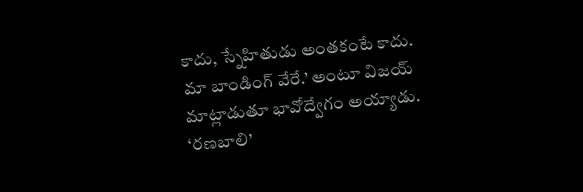కాదు, స్నేహితుడు అంతకంటే కాదు. మా బాండింగ్ వేరే.’ అంటూ విజయ్ మాట్లాడుతూ భావోద్వేగం అయ్యాడు.
‘రణబాలి’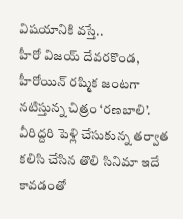విషయానికి వస్తే..
హీరో విజయ్ దేవరకొండ, హీరోయిన్ రష్మిక జంటగా నటిస్తున్న చిత్రం ‘రణబాలి’. వీరిద్దరి పెళ్లి చేసుకున్న తర్వాత కలిసి చేసిన తొలి సినిమా ఇదే కావడంతో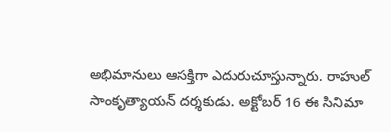అభిమానులు ఆసక్తిగా ఎదురుచూస్తున్నారు. రాహుల్ సాంకృత్యాయన్ దర్శకుడు. అక్టోబర్ 16 ఈ సినిమా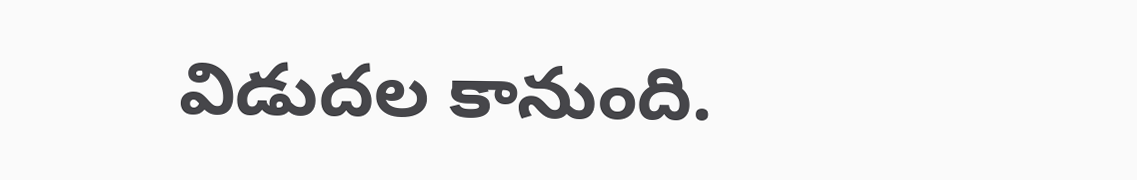విడుదల కానుంది.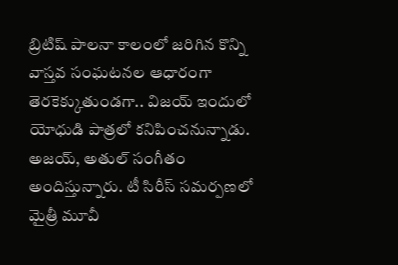బ్రిటిష్ పాలనా కాలంలో జరిగిన కొన్ని వాస్తవ సంఘటనల ఆధారంగా తెరకెక్కుతుండగా.. విజయ్ ఇందులో యోధుడి పాత్రలో కనిపించనున్నాడు. అజయ్, అతుల్ సంగీతం అందిస్తున్నారు. టీ సిరీస్ సమర్పణలో మైత్రీ మూవీ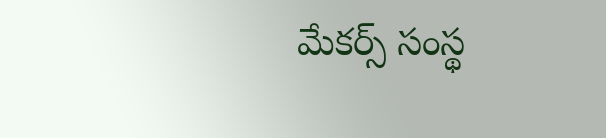మేకర్స్ సంస్థ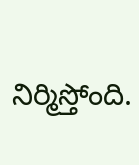నిర్మిస్తోంది.